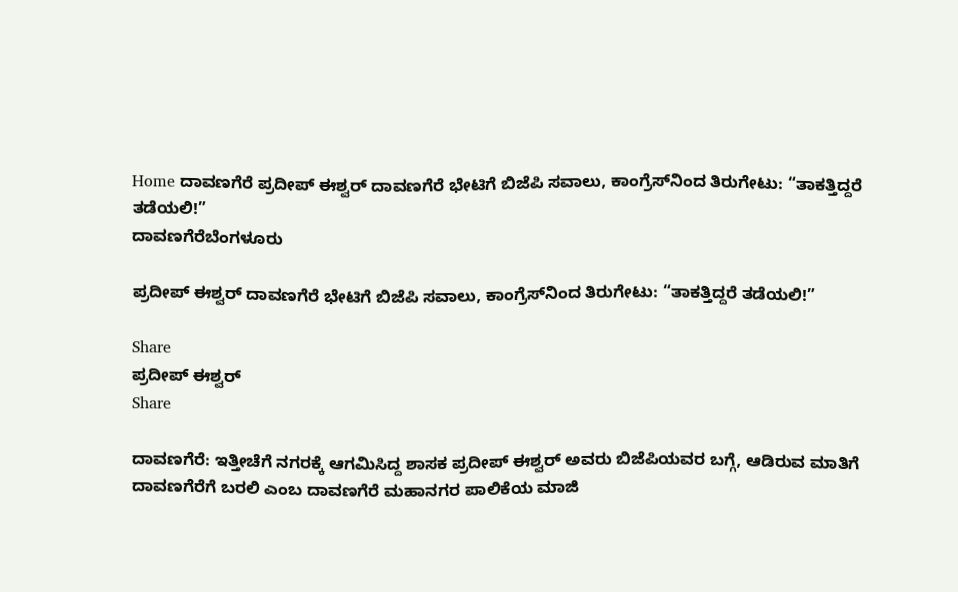Home ದಾವಣಗೆರೆ ಪ್ರದೀಪ್ ಈಶ್ವರ್ ದಾವಣಗೆರೆ ಭೇಟಿಗೆ ಬಿಜೆಪಿ ಸವಾಲು, ಕಾಂಗ್ರೆಸ್‌ನಿಂದ ತಿರುಗೇಟು: “ತಾಕತ್ತಿದ್ದರೆ ತಡೆಯಲಿ!”
ದಾವಣಗೆರೆಬೆಂಗಳೂರು

ಪ್ರದೀಪ್ ಈಶ್ವರ್ ದಾವಣಗೆರೆ ಭೇಟಿಗೆ ಬಿಜೆಪಿ ಸವಾಲು, ಕಾಂಗ್ರೆಸ್‌ನಿಂದ ತಿರುಗೇಟು: “ತಾಕತ್ತಿದ್ದರೆ ತಡೆಯಲಿ!”

Share
ಪ್ರದೀಪ್ ಈಶ್ವರ್
Share

ದಾವಣಗೆರೆ: ಇತ್ತೀಚೆಗೆ ನಗರಕ್ಕೆ ಆಗಮಿಸಿದ್ದ ಶಾಸಕ ಪ್ರದೀಪ್ ಈಶ್ವರ್ ಅವರು ಬಿಜೆಪಿಯವರ ಬಗ್ಗೆ, ಆಡಿರುವ ಮಾತಿಗೆ ದಾವಣಗೆರೆಗೆ ಬರಲಿ ಎಂಬ ದಾವಣಗೆರೆ ಮಹಾನಗರ ಪಾಲಿಕೆಯ ಮಾಜಿ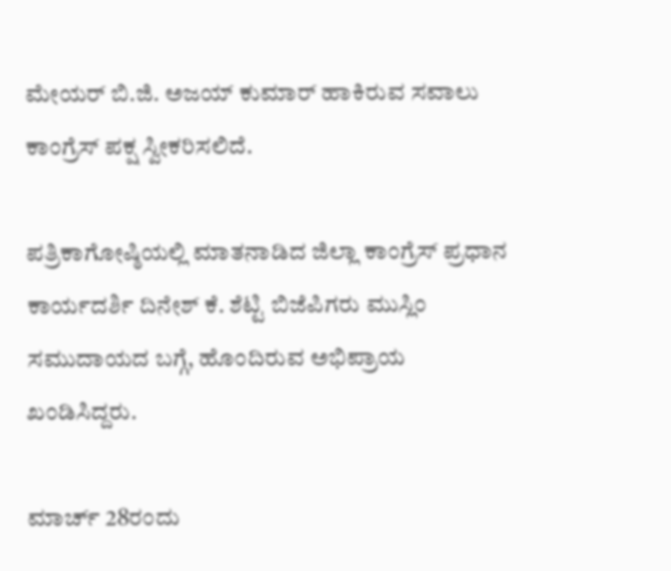ಮೇಯರ್ ಬಿ.ಜಿ. ಅಜಯ್ ಕುಮಾರ್ ಹಾಕಿರುವ ಸವಾಲು ಕಾಂಗ್ರೆಸ್ ಪಕ್ಷ ಸ್ವೀಕರಿಸಲಿದೆ.

ಪತ್ರಿಕಾಗೋಷ್ಠಿಯಲ್ಲಿ ಮಾತನಾಡಿದ ಜಿಲ್ಲಾ ಕಾಂಗ್ರೆಸ್ ಪ್ರಧಾನ ಕಾರ್ಯದರ್ಶಿ ದಿನೇಶ್ ಕೆ. ಶೆಟ್ಟಿ ಬಿಜೆಪಿಗರು ಮುಸ್ಲಿಂ ಸಮುದಾಯದ ಬಗ್ಗೆ, ಹೊಂದಿರುವ ಅಭಿಪ್ರಾಯ ಖಂಡಿಸಿದ್ದರು.

ಮಾರ್ಚ್ 28ರಂದು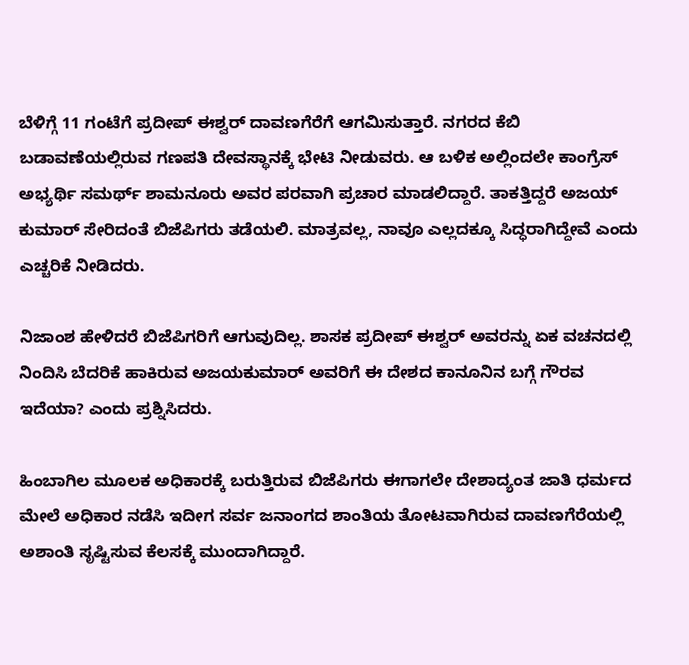ಬೆಳಿಗ್ಗೆ 11 ಗಂಟೆಗೆ ಪ್ರದೀಪ್ ಈಶ್ವರ್ ದಾವಣಗೆರೆಗೆ ಆಗಮಿಸುತ್ತಾರೆ. ನಗರದ ಕೆಬಿ ಬಡಾವಣೆಯಲ್ಲಿರುವ ಗಣಪತಿ ದೇವಸ್ಥಾನಕ್ಕೆ ಭೇಟಿ ನೀಡುವರು. ಆ ಬಳಿಕ ಅಲ್ಲಿಂದಲೇ ಕಾಂಗ್ರೆಸ್ ಅಭ್ಯರ್ಥಿ ಸಮರ್ಥ್ ಶಾಮನೂರು ಅವರ ಪರವಾಗಿ ಪ್ರಚಾರ ಮಾಡಲಿದ್ದಾರೆ. ತಾಕತ್ತಿದ್ದರೆ ಅಜಯ್ ಕುಮಾರ್ ಸೇರಿದಂತೆ ಬಿಜೆಪಿಗರು ತಡೆಯಲಿ. ಮಾತ್ರವಲ್ಲ, ನಾವೂ ಎಲ್ಲದಕ್ಕೂ ಸಿದ್ಧರಾಗಿದ್ದೇವೆ ಎಂದು ಎಚ್ಚರಿಕೆ ನೀಡಿದರು.

ನಿಜಾಂಶ ಹೇಳಿದರೆ ಬಿಜೆಪಿಗರಿಗೆ ಆಗುವುದಿಲ್ಲ. ಶಾಸಕ ಪ್ರದೀಪ್ ಈಶ್ವರ್ ಅವರನ್ನು ಏಕ ವಚನದಲ್ಲಿ ನಿಂದಿಸಿ ಬೆದರಿಕೆ ಹಾಕಿರುವ ಅಜಯಕುಮಾ‌ರ್ ಅವರಿಗೆ ಈ ದೇಶದ ಕಾನೂನಿನ ಬಗ್ಗೆ ಗೌರವ ಇದೆಯಾ? ಎಂದು ಪ್ರಶ್ನಿಸಿದರು.

ಹಿಂಬಾಗಿಲ ಮೂಲಕ ಅಧಿಕಾರಕ್ಕೆ ಬರುತ್ತಿರುವ ಬಿಜೆಪಿಗರು ಈಗಾಗಲೇ ದೇಶಾದ್ಯಂತ ಜಾತಿ ಧರ್ಮದ ಮೇಲೆ ಅಧಿಕಾರ ನಡೆಸಿ ಇದೀಗ ಸರ್ವ ಜನಾಂಗದ ಶಾಂತಿಯ ತೋಟವಾಗಿರುವ ದಾವಣಗೆರೆಯಲ್ಲಿ ಅಶಾಂತಿ ಸೃಷ್ಟಿಸುವ ಕೆಲಸಕ್ಕೆ ಮುಂದಾಗಿದ್ದಾರೆ.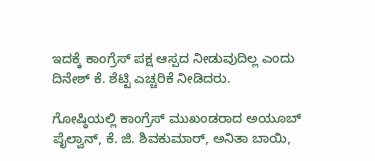ಇದಕ್ಕೆ ಕಾಂಗ್ರೆಸ್ ಪಕ್ಷ ಆಸ್ಪದ ನೀಡುವುದಿಲ್ಲ ಎಂದು ದಿನೇಶ್ ಕೆ. ಶೆಟ್ಟಿ ಎಚ್ಚರಿಕೆ ನೀಡಿದರು.

ಗೋಷ್ಠಿಯಲ್ಲಿ ಕಾಂಗ್ರೆಸ್ ಮುಖಂಡರಾದ ಅಯೂಬ್ ಪೈಲ್ವಾನ್, ಕೆ. ಜಿ. ಶಿವಕುಮಾರ್, ಅನಿತಾ ಬಾಯಿ,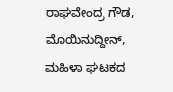ರಾಘವೇಂದ್ರ ಗೌಡ, ಮೊಯಿನುದ್ದೀನ್, ಮಹಿಳಾ ಘಟಕದ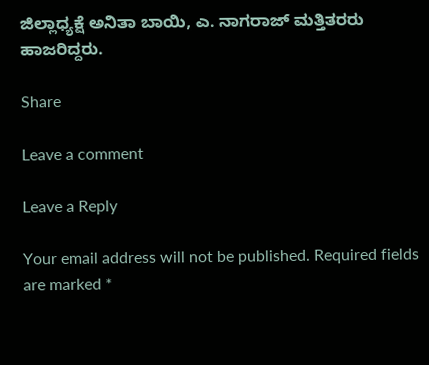ಜಿಲ್ಲಾಧ್ಯಕ್ಷೆ ಅನಿತಾ ಬಾಯಿ, ಎ. ನಾಗರಾಜ್ ಮತ್ತಿತರರು ಹಾಜರಿದ್ದರು.

Share

Leave a comment

Leave a Reply

Your email address will not be published. Required fields are marked *